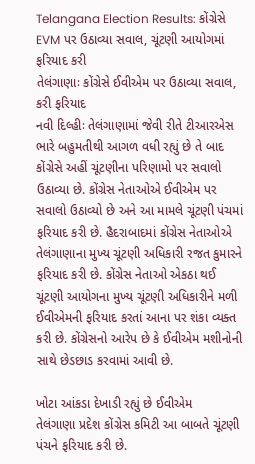Telangana Election Results: કોંગ્રેસે EVM પર ઉઠાવ્યા સવાલ, ચૂંટણી આયોગમાં ફરિયાદ કરી
તેલંગાણાઃ કોંગ્રેસે ઈવીએમ પર ઉઠાવ્યા સવાલ, કરી ફરિયાદ
નવી દિલ્હીઃ તેલંગાણામાં જેવી રીતે ટીઆરએસ ભારે બહુમતીથી આગળ વધી રહ્યું છે તે બાદ કોંગ્રેસે અહીં ચૂંટણીના પરિણામો પર સવાલો ઉઠાવ્યા છે. કોંગ્રેસ નેતાઓએ ઈવીએમ પર સવાલો ઉઠાવ્યો છે અને આ મામલે ચૂંટણી પંચમાં ફરિયાદ કરી છે. હૈદરાબાદમાં કોંગ્રેસ નેતાઓએ તેલંગાણાના મુખ્ય ચૂંટણી અધિકારી રજત કુમારને ફરિયાદ કરી છે. કોંગ્રેસ નેતાઓ એકઠા થઈ ચૂંટણી આયોગના મુખ્ય ચૂંટણી અધિકારીને મળી ઈવીએમની ફરિયાદ કરતાં આના પર શંકા વ્યક્ત કરી છે. કોંગ્રેસનો આરેપ છે કે ઈવીએમ મશીનોની સાથે છેડછાડ કરવામાં આવી છે.

ખોટા આંકડા દેખાડી રહ્યું છે ઈવીએમ
તેલંગાણા પ્રદેશ કોંગ્રેસ કમિટી આ બાબતે ચૂંટણી પંચને ફરિયાદ કરી છે.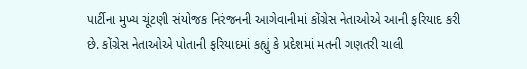પાર્ટીના મુખ્ય ચૂંટણી સંયોજક નિરંજનની આગેવાનીમાં કોંગ્રેસ નેતાઓએ આની ફરિયાદ કરી છે. કોંગ્રેસ નેતાઓએ પોતાની ફરિયાદમાં કહ્યું કે પ્રદેશમાં મતની ગણતરી ચાલી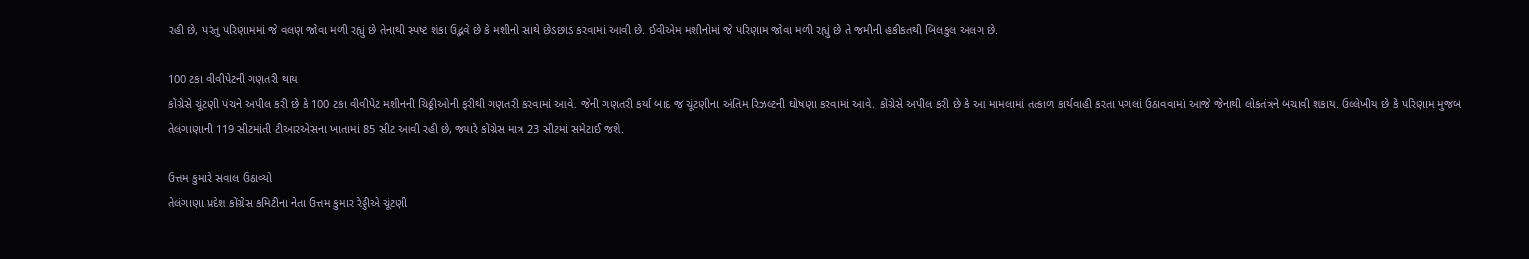રહી છે, પરંતુ પરિણામમાં જે વલણ જોવા મળી રહ્યું છે તેનાથી સ્પષ્ટ શંકા ઉદ્ભવે છે કે મશીનો સાથે છેડછાડ કરવામાં આવી છે. ઈવીએમ મશીનોમાં જે પરિણામ જોવા મળી રહ્યું છે તે જમીની હકીકતથી બિલકુલ અલગ છે.

100 ટકા વીવીપેટની ગણતરી થાય
કોંગ્રેસે ચૂંટણી પંચને અપીલ કરી છે કે 100 ટકા વીવીપેટ મશીનની ચિઠ્ઠીઓની ફરીથી ગણતરી કરવામાં આવે. જેની ગણતરી કર્યા બાદ જ ચૂંટણીના અંતિમ રિઝલ્ટની ઘોષણા કરવામાં આવે. કોંગ્રેસે અપીલ કરી છે કે આ મામલામાં તત્કાળ કાર્યવાહી કરતા પગલાં ઉઠાવવામાં આજે જેનાથી લોકતંત્રને બચાવી શકાય. ઉલ્લેખીય છે કે પરિણામ મુજબ તેલંગાણાની 119 સીટમાંતી ટીઆરએસના ખાતામાં 85 સીટ આવી રહી છે, જ્યારે કોંગ્રેસ માત્ર 23 સીટમાં સમેટાઈ જશે.

ઉત્તમ કુમારે સવાલ ઉઠાવ્યો
તેલંગાણા પ્રદેશ કોંગ્રેસ કમિટીના નેતા ઉત્તમ કુમાર રેડ્ડીએ ચૂંટણી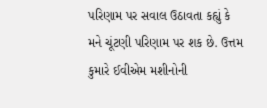પરિણામ પર સવાલ ઉઠાવતા કહ્યું કે મને ચૂંટણી પરિણામ પર શક છે. ઉત્તમ કુમારે ઈવીએમ મશીનોની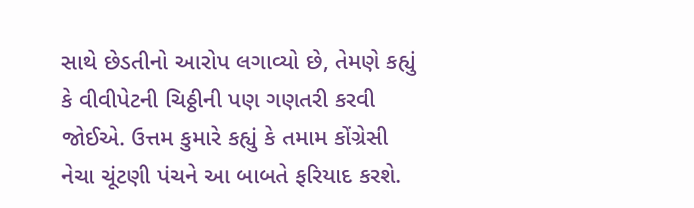સાથે છેડતીનો આરોપ લગાવ્યો છે, તેમણે કહ્યું કે વીવીપેટની ચિઠ્ઠીની પણ ગણતરી કરવી જોઈએ. ઉત્તમ કુમારે કહ્યું કે તમામ કોંગ્રેસી નેચા ચૂંટણી પંચને આ બાબતે ફરિયાદ કરશે.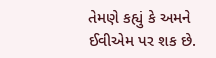તેમણે કહ્યું કે અમને ઈવીએમ પર શક છે.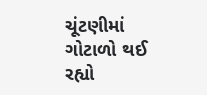ચૂંટણીમાં ગોટાળો થઈ રહ્યો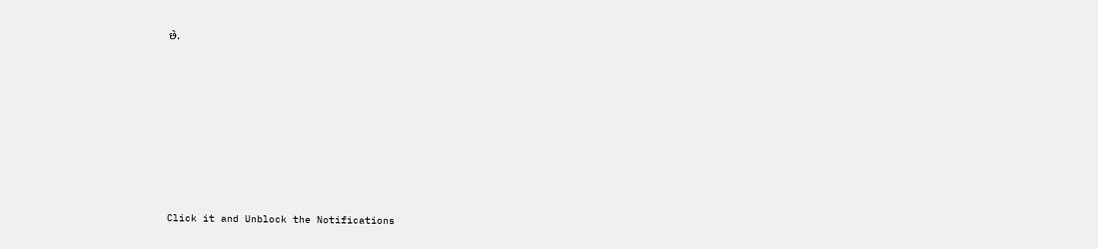છે.












Click it and Unblock the Notifications